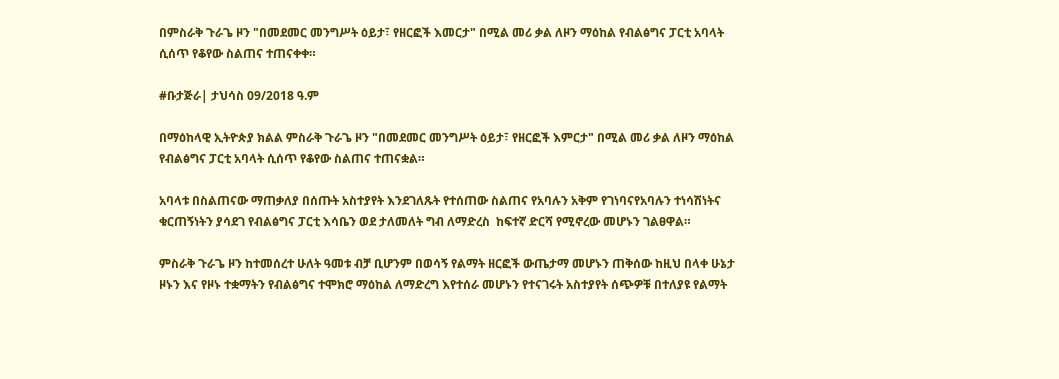በምስራቅ ጉራጌ ዞን "በመደመር መንግሥት ዕይታ፣ የዘርፎች እመርታ" በሚል መሪ ቃል ለዞን ማዕከል የብልፅግና ፓርቲ አባላት ሲሰጥ የቆየው ስልጠና ተጠናቀቀ።

#ቡታጅራ| ታህሳስ 09/2018 ዓ.ም

በማዕከላዊ ኢትዮጵያ ክልል ምስራቅ ጉራጌ ዞን "በመደመር መንግሥት ዕይታ፣ የዘርፎች እምርታ" በሚል መሪ ቃል ለዞን ማዕከል የብልፅግና ፓርቲ አባላት ሲሰጥ የቆየው ስልጠና ተጠናቋል።

አባላቱ በስልጠናው ማጠቃለያ በሰጡት አስተያየት እንደገለጹት የተሰጠው ስልጠና የአባሉን አቅም የገነባናየአባሉን ተነሳሽነትና ቁርጠኝነትን ያሳደገ የብልፅግና ፓርቲ እሳቤን ወደ ታለመለት ግብ ለማድረስ  ከፍተኛ ድርሻ የሚኖረው መሆኑን ገልፀዋል።

ምስራቅ ጉራጌ ዞን ከተመሰረተ ሁለት ዓመቱ ብቻ ቢሆንም በወሳኝ የልማት ዘርፎች ውጤታማ መሆኑን ጠቅሰው ከዚህ በላቀ ሁኔታ ዞኑን እና የዞኑ ተቋማትን የብልፅግና ተሞክሮ ማዕከል ለማድረግ እየተሰራ መሆኑን የተናገሩት አስተያየት ሰጭዎቹ በተለያዩ የልማት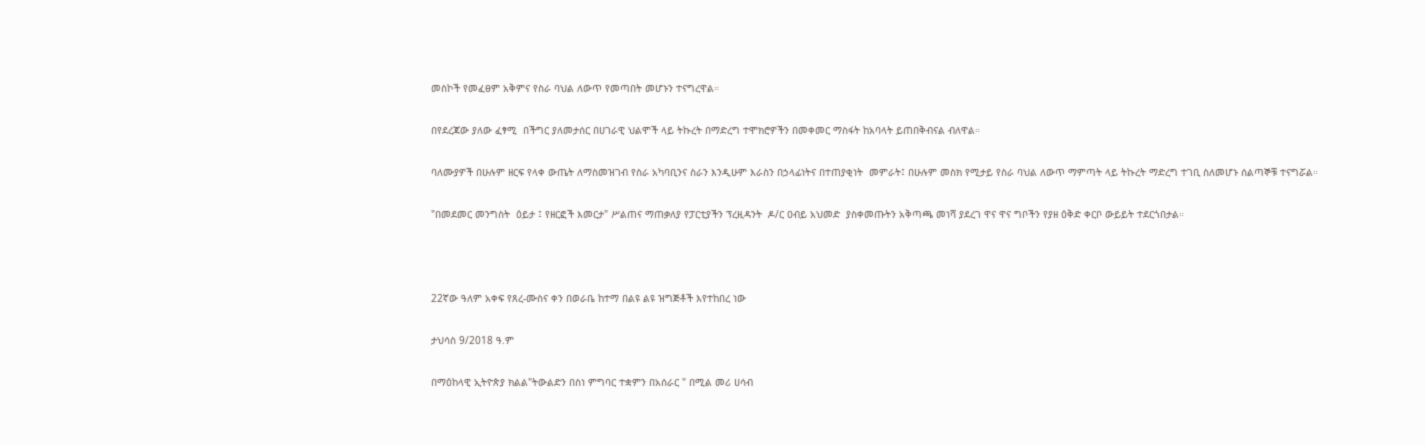መስኮች የመፈፀም አቅምና የስራ ባህል ለውጥ የመጣበት መሆኑን ተናግረዋል።

በየደረጃው ያለው ፈፃሚ  በችግር ያለመታሰር በሀገራዊ ህልሞች ላይ ትኩረት በማድረግ ተሞክሮዎችን በመቀመር ማስፋት ከአባላት ይጠበቅብናል ብለዋል።

ባለሙያዎች በሁሉም ዘርፍ የላቀ ውጤት ለማስመዝገብ የስራ አካባቢንና ስራን እንዲሁም እራስን በኃላፊነትና በተጠያቂነት  መምራት፤ በሁሉም መስክ የሚታይ የስራ ባህል ለውጥ ማምጣት ላይ ትኩረት ማድረግ ተገቢ ስለመሆኑ ሰልጣኞቹ ተናግሯል።

"በመደመር መንግስት  ዕይታ ፤ የዘርፎች እመርታ" ሥልጠና ማጠቃለያ የፓርቲያችን ፕረዚዳንት  ዶ/ር ዐብይ አህመድ  ያስቀመጡትን አቅጣጫ መነሻ ያደረገ ዋና ዋና ግቦችን የያዘ ዕቅድ ቀርቦ ውይይት ተደርጎበታል።



22ኛው ዓለም አቀፍ የጸረ-ሙስና ቀን በወራቤ ከተማ በልዩ ልዩ ዝግጅቶች እየተከበረ ነው

ታህሳስ 9/2018 ዓ.ም

በማዕከላዊ ኢትዮጵያ ክልል"ትውልድን በስነ ምግባር ተቋምን በአሰራር " በሚል መሪ ሀሳብ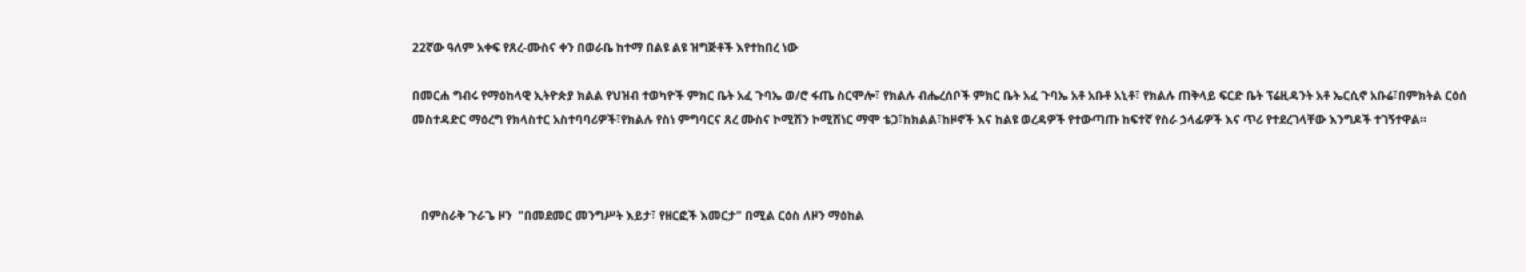22ኛው ዓለም አቀፍ የጸረ-ሙስና ቀን በወራቤ ከተማ በልዩ ልዩ ዝግጅቶች እየተከበረ ነው

በመርሐ ግብሩ የማዕከላዊ ኢትዮጵያ ክልል የህዝብ ተወካዮች ምክር ቤት አፈ ጉባኤ ወ/ሮ ፋጤ ስርሞሎ፣ የክልሉ ብሔረሰቦች ምክር ቤት አፈ ጉባኤ አቶ አቡቶ አኒቶ፣ የክልሉ ጠቅላይ ፍርድ ቤት ፕሬዚዳንት አቶ ኤርሲኖ አቡሬ፣በምክትል ርዕሰ መስተዳድር ማዕረግ የክላስተር አስተባባሪዎች፣የክልሉ የስነ ምግባርና ጸረ ሙስና ኮሚሽን ኮሚሽነር ማሞ ቴጋ፣ከክልል፣ከዞኖች እና ከልዩ ወረዳዎች የተውጣጡ ከፍተኛ የስራ ኃላፊዎች እና ጥሪ የተደረገላቸው እንግዶች ተገኝተዋል።



   በምስራቅ ጉራጌ ዞን  "በመደመር መንግሥት እይታ፣ የዘርፎች እመርታ" በሚል ርዕስ ለዞን ማዕከል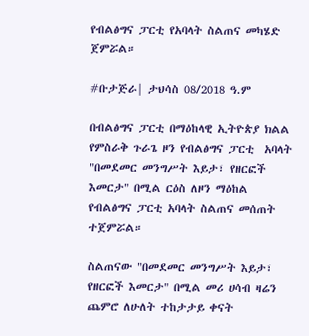የብልፅግና ፓርቲ የአባላት ስልጠና መካሄድ  ጀምሯል።

#ቡታጅራ| ታህሳስ 08/2018 ዓ.ም

በብልፅግና ፓርቲ በማዕከላዊ ኢትዮጵያ ክልል የምስራቅ ጉራጌ ዞን የብልፅግና ፓርቲ  አባላት "በመደመር መንግሥት እይታ፣ የዘርፎች እመርታ" በሚል ርዕስ ለዞን ማዕከል የብልፅግና ፓርቲ አባላት ስልጠና መሰጠት  ተጀምሯል።

ስልጠናው "በመደመር መንግሥት እይታ፣ የዘርፎች እመርታ" በሚል መሪ ሀሳብ ዛሬን ጨምሮ ለሁለት ተከታታይ ቀናት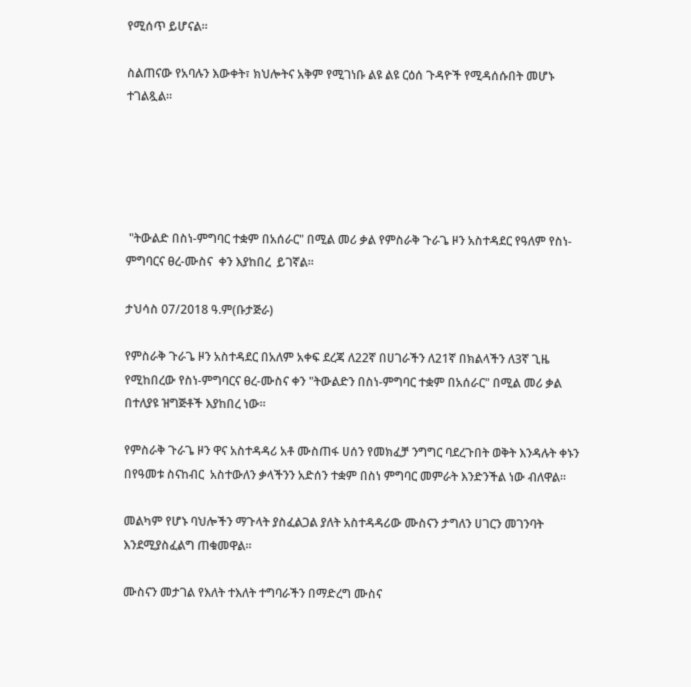የሚሰጥ ይሆናል።

ስልጠናው የአባሉን እውቀት፣ ክህሎትና አቅም የሚገነቡ ልዩ ልዩ ርዕሰ ጉዳዮች የሚዳሰሱበት መሆኑ ተገልጿል።





 "ትውልድ በስነ-ምግባር ተቋም በአሰራር" በሚል መሪ ቃል የምስራቅ ጉራጌ ዞን አስተዳደር የዓለም የስነ-ምግባርና ፀረ-ሙስና  ቀን እያከበረ  ይገኛል።

ታህሳስ 07/2018 ዓ.ም(ቡታጅራ)

የምስራቅ ጉራጌ ዞን አስተዳደር በአለም አቀፍ ደረጃ ለ22ኛ በሀገራችን ለ21ኛ በክልላችን ለ3ኛ ጊዜ የሚከበረው የስነ-ምግባርና ፀረ-ሙስና ቀን "ትውልድን በስነ-ምግባር ተቋም በአሰራር" በሚል መሪ ቃል በተለያዩ ዝግጅቶች እያከበረ ነው።

የምስራቅ ጉራጌ ዞን ዋና አስተዳዳሪ አቶ ሙስጠፋ ሀሰን የመክፈቻ ንግግር ባደረጉበት ወቅት እንዳሉት ቀኑን በየዓመቱ ስናከብር  አስተውለን ቃላችንን አድሰን ተቋም በስነ ምግባር መምራት እንድንችል ነው ብለዋል።

መልካም የሆኑ ባህሎችን ማጉላት ያስፈልጋል ያለት አስተዳዳሪው ሙስናን ታግለን ሀገርን መገንባት እንደሚያስፈልግ ጠቁመዋል።

ሙስናን መታገል የእለት ተእለት ተግባራችን በማድረግ ሙስና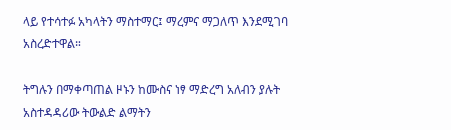ላይ የተሳተፉ አካላትን ማስተማር፤ ማረምና ማጋለጥ እንደሚገባ   አስረድተዋል።

ትግሉን በማቀጣጠል ዞኑን ከሙስና ነፃ ማድረግ አለብን ያሉት አስተዳዳሪው ትውልድ ልማትን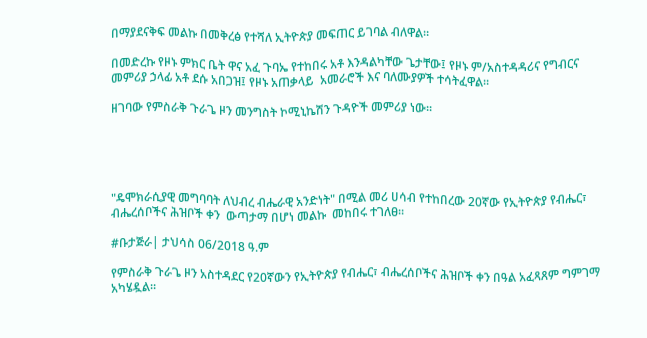በማያደናቅፍ መልኩ በመቅረፅ የተሻለ ኢትዮጵያ መፍጠር ይገባል ብለዋል።

በመድረኩ የዞኑ ምክር ቤት ዋና አፈ ጉባኤ የተከበሩ አቶ እንዳልካቸው ጌታቸው፤ የዞኑ ም/አስተዳዳሪና የግብርና መምሪያ ኃላፊ አቶ ደሱ አበጋዝ፤ የዞኑ አጠቃላይ  አመራሮች እና ባለሙያዎች ተሳትፈዋል።

ዘገባው የምስራቅ ጉራጌ ዞን መንግስት ኮሚኒኬሽን ጉዳዮች መምሪያ ነው።





"ዴሞክራሲያዊ መግባባት ለህብረ ብሔራዊ አንድነት" በሚል መሪ ሀሳብ የተከበረው 20ኛው የኢትዮጵያ የብሔር፣ ብሔረሰቦችና ሕዝቦች ቀን  ውጣታማ በሆነ መልኩ  መከበሩ ተገለፀ።

#ቡታጅራ| ታህሳስ 06/2018 ዓ.ም

የምስራቅ ጉራጌ ዞን አስተዳደር የ20ኛውን የኢትዮጵያ የብሔር፣ ብሔረሰቦችና ሕዝቦች ቀን በዓል አፈጻጸም ግምገማ አካሄዷል።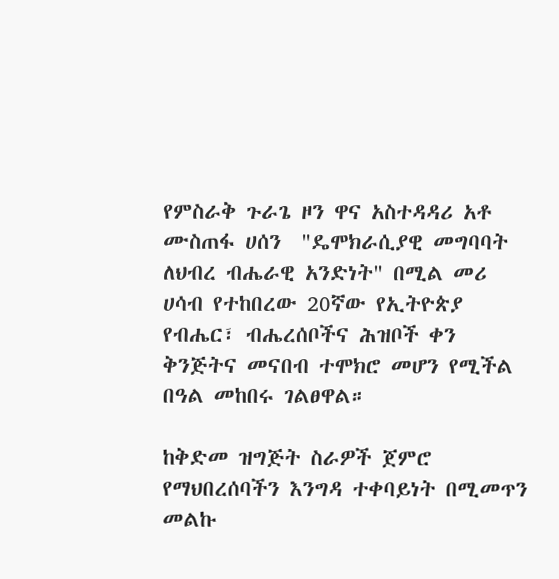የምስራቅ ጉራጌ ዞን ዋና አስተዳዳሪ አቶ ሙስጠፋ ሀሰን  "ዴሞክራሲያዊ መግባባት ለህብረ ብሔራዊ አንድነት" በሚል መሪ ሀሳብ የተከበረው 20ኛው የኢትዮጵያ የብሔር፣ ብሔረሰቦችና ሕዝቦች ቀን ቅንጅትና መናበብ ተሞክሮ መሆን የሚችል በዓል መከበሩ ገልፀዋል።

ከቅድመ ዝግጅት ስራዎች ጀምሮ  የማህበረሰባችን እንግዳ ተቀባይነት በሚመጥን መልኩ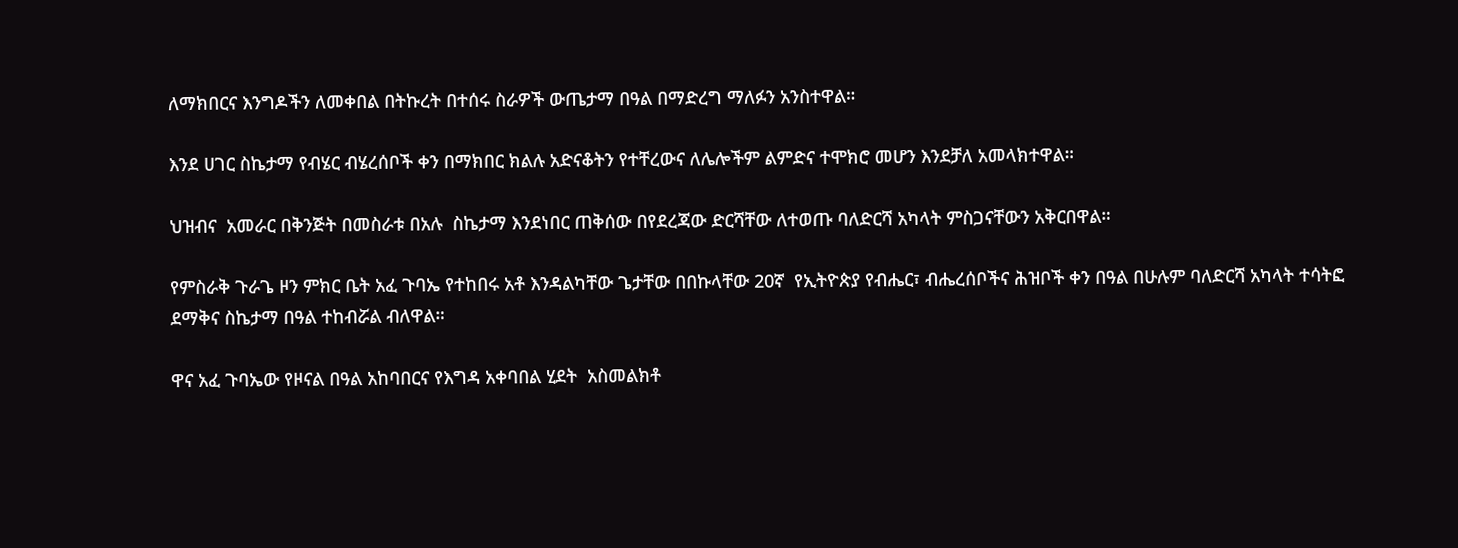ለማክበርና እንግዶችን ለመቀበል በትኩረት በተሰሩ ስራዎች ውጤታማ በዓል በማድረግ ማለፉን አንስተዋል።

እንደ ሀገር ስኬታማ የብሄር ብሄረሰቦች ቀን በማክበር ክልሉ አድናቆትን የተቸረውና ለሌሎችም ልምድና ተሞክሮ መሆን እንደቻለ አመላክተዋል።

ህዝብና  አመራር በቅንጅት በመስራቱ በአሉ  ስኬታማ እንደነበር ጠቅሰው በየደረጃው ድርሻቸው ለተወጡ ባለድርሻ አካላት ምስጋናቸውን አቅርበዋል።

የምስራቅ ጉራጌ ዞን ምክር ቤት አፈ ጉባኤ የተከበሩ አቶ እንዳልካቸው ጌታቸው በበኩላቸው 20ኛ  የኢትዮጵያ የብሔር፣ ብሔረሰቦችና ሕዝቦች ቀን በዓል በሁሉም ባለድርሻ አካላት ተሳትፎ ደማቅና ስኬታማ በዓል ተከብሯል ብለዋል።

ዋና አፈ ጉባኤው የዞናል በዓል አከባበርና የእግዳ አቀባበል ሂደት  አስመልክቶ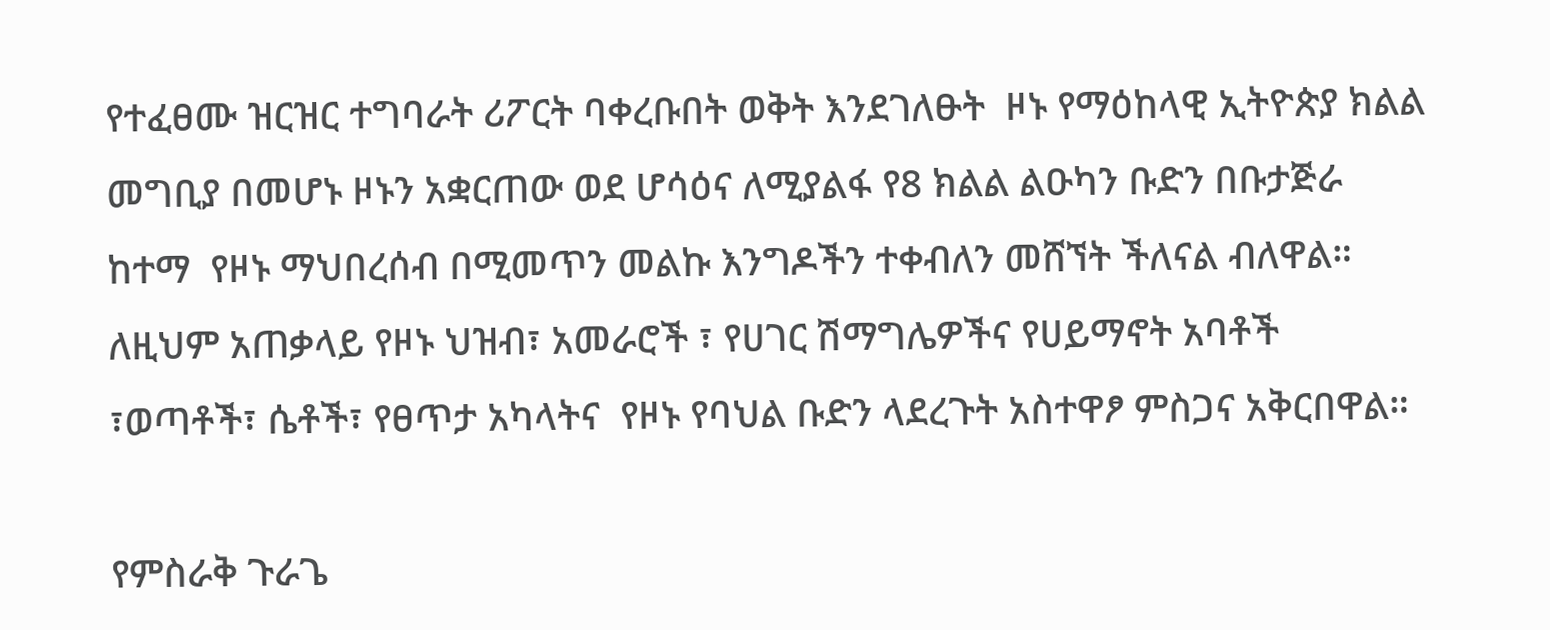የተፈፀሙ ዝርዝር ተግባራት ሪፖርት ባቀረቡበት ወቅት እንደገለፁት  ዞኑ የማዕከላዊ ኢትዮጵያ ክልል መግቢያ በመሆኑ ዞኑን አቋርጠው ወደ ሆሳዕና ለሚያልፋ የ8 ክልል ልዑካን ቡድን በቡታጅራ ከተማ  የዞኑ ማህበረሰብ በሚመጥን መልኩ እንግዶችን ተቀብለን መሸኘት ችለናል ብለዋል። ለዚህም አጠቃላይ የዞኑ ህዝብ፣ አመራሮች ፣ የሀገር ሽማግሌዎችና የሀይማኖት አባቶች ፣ወጣቶች፣ ሴቶች፣ የፀጥታ አካላትና  የዞኑ የባህል ቡድን ላደረጉት አስተዋፆ ምስጋና አቅርበዋል።

የምስራቅ ጉራጌ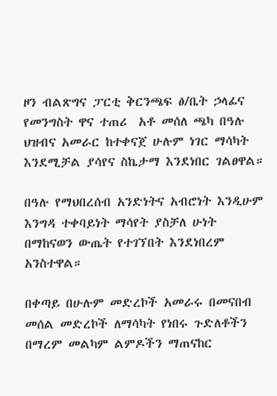ዞን ብልጽግና ፓርቲ ቅርንጫፍ ፅ/ቤት ኃላፊና የመንግስት ዋና ተጠሪ  አቶ መሰለ ጫካ በዓሉ ህዝብና አመራር ከተቀናጀ ሁሉም ነገር ማሳካት እንደሚቻል ያሳየና ስኬታማ እንደነበር ገልፀዋል።

በዓሉ የማህበረሰብ አንድነትና አብሮነት እንዲሁም እንግዳ ተቀባይነት ማሳየት ያስቻለ ሁነት በማከናወን ውጤት የተገኘበት እንደነበረም አንስተዋል።

በቀጣይ በሁሉም መድረኮች አመራሩ በመናበብ መሰል መድረኮች ለማሳካት የነበሩ ጉድለቶችን በማረም መልካም ልምዶችን ማጠናከር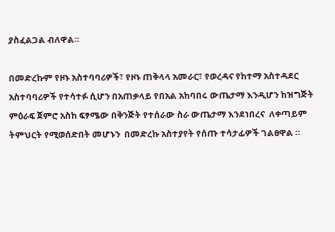ያስፈልጋል ብለዋል።

በመድረኩም የዞኑ አስተባባሪዎች፣ የዞኑ ጠቅላላ አመራር፣ የወረዳና የከተማ አስተዳደር አስተባባሪዎች የተሳተፉ ሲሆን በአጠቃላይ የበአል አከባበሩ ውጤታማ እንዲሆን ከዝግጅት ምዕራፍ ጀምሮ አስከ ፍፃሜው በቅንጅት የተሰራው ስራ ውጤታማ እንደነበረና  ለቀጣይም ትምህርት የሚወሰድበት መሆኑን  በመድረኩ አስተያየት የሰጡ ተሳታፊዎች ገልፀዋል ።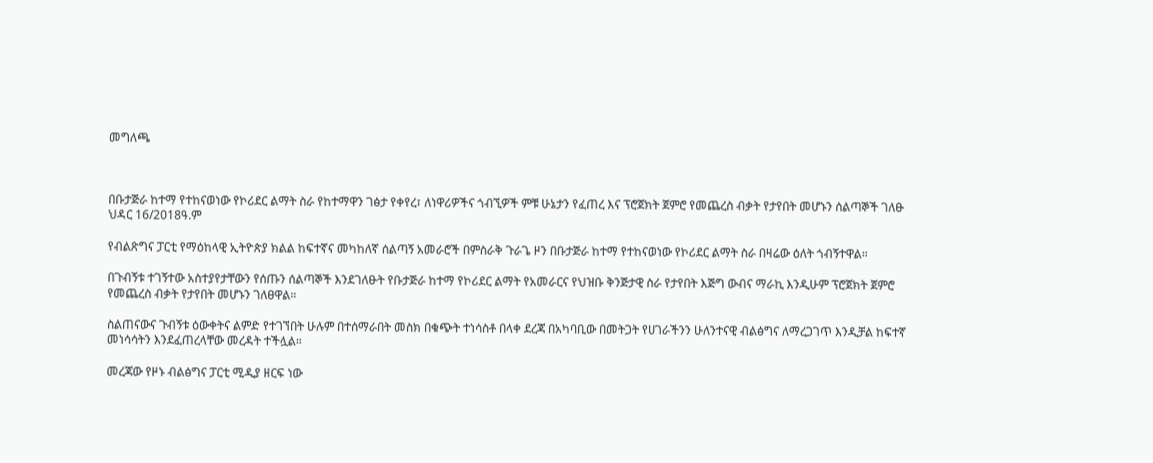መግለጫ



በቡታጅራ ከተማ የተከናወነው የኮሪደር ልማት ስራ የከተማዋን ገፅታ የቀየረ፣ ለነዋሪዎችና ጎብኚዎች ምቹ ሁኔታን የፈጠረ እና ፕሮጀክት ጀምሮ የመጨረስ ብቃት የታየበት መሆኑን ሰልጣኞች ገለፁ
ህዳር 16/2018ዓ.ም

የብልጽግና ፓርቲ የማዕከላዊ ኢትዮጵያ ክልል ከፍተኛና መካከለኛ ሰልጣኝ አመራሮች በምስራቅ ጉራጌ ዞን በቡታጅራ ከተማ የተከናወነው የኮሪደር ልማት ስራ በዛሬው ዕለት ጎብኝተዋል።

በጉብኝቱ ተገኝተው አስተያየታቸውን የሰጡን ሰልጣኞች እንደገለፁት የቡታጅራ ከተማ የኮሪደር ልማት የአመራርና የህዝቡ ቅንጅታዊ ስራ የታየበት እጅግ ውብና ማራኪ እንዲሁም ፕሮጀክት ጀምሮ የመጨረስ ብቃት የታየበት መሆኑን ገለፀዋል።

ስልጠናውና ጉብኝቱ ዕውቀትና ልምድ የተገኘበት ሁሉም በተሰማራበት መስክ በቁጭት ተነሳስቶ በላቀ ደረጃ በአካባቢው በመትጋት የሀገራችንን ሁለንተናዊ ብልፅግና ለማረጋገጥ እንዲቻል ከፍተኛ መነሳሳትን እንደፈጠረላቸው መረዳት ተችሏል።

መረጃው የዞኑ ብልፅግና ፓርቲ ሚዲያ ዘርፍ ነው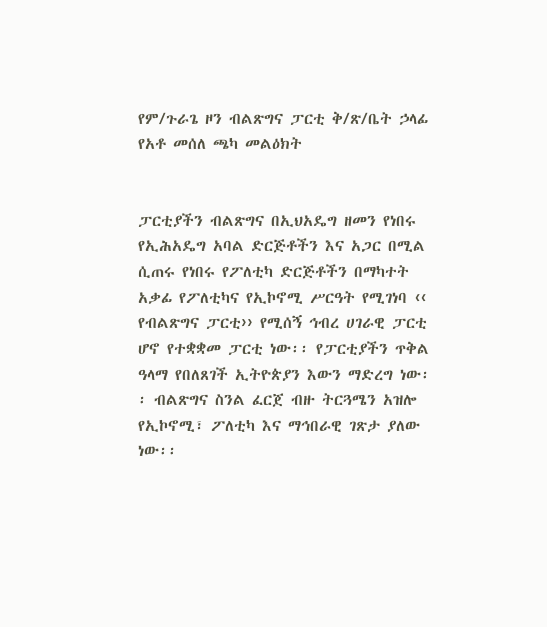የም/ጉራጌ ዞን ብልጽግና ፓርቲ ቅ/ጽ/ቤት ኃላፊ የአቶ መሰለ ጫካ መልዕክት


ፓርቲያችን ብልጽግና በኢህአዴግ ዘመን የነበሩ የኢሕአዴግ አባል ድርጅቶችን እና አጋር በሚል ሲጠሩ የነበሩ የፖለቲካ ድርጅቶችን በማካተት አቃፊ የፖለቲካና የኢኮኖሚ ሥርዓት የሚገነባ ‹‹ የብልጽግና ፓርቲ›› የሚሰኝ ኅብረ ሀገራዊ ፓርቲ ሆኖ የተቋቋመ ፓርቲ ነው፡፡ የፓርቲያችን ጥቅል ዓላማ የበለጸገች ኢትዮጵያን እውን ማድረግ ነው፡፡ ብልጽግና ስንል ፈርጀ ብዙ ትርጓሜን አዝሎ የኢኮኖሚ፣ ፖለቲካ እና ማኅበራዊ ገጽታ ያለው ነው፡፡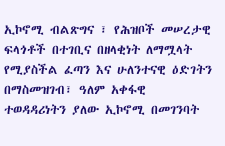ኢኮኖሚ ብልጽግና ፣ የሕዝቦች መሠረታዊ ፍላጎቶች በተገቢና በዘላቂነት ለማሟላት የሚያስችል ፈጣን እና ሁለንተናዊ ዕድገትን በማስመዝገብ፣ ዓለም አቀፋዊ ተወዳዳሪነትን ያለው ኢኮኖሚ በመገንባት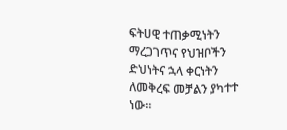ፍትሀዊ ተጠቃሚነትን ማረጋገጥና የህዝቦችን ድህነትና ኋላ ቀርነትን ለመቅረፍ መቻልን ያካተተ ነው፡፡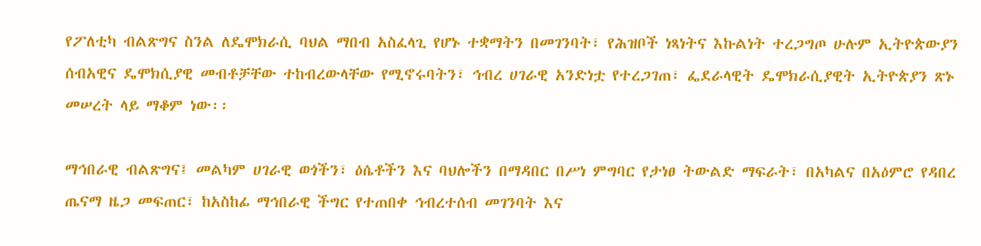የፖለቲካ ብልጽግና ስንል ለዴሞክራሲ ባህል ማበብ አስፈላጊ የሆኑ ተቋማትን በመገንባት፣ የሕዝቦች ነጻነትና እኩልነት ተረጋግጦ ሁሉም ኢትዮጵውያን ሰብአዊና ዴሞክሲያዊ መብቶቻቸው ተከብረውላቸው የሚኖሩባትን፣ ኅብረ ሀገራዊ አንድነቷ የተረጋገጠ፣ ፌደራላዊት ዴሞክራሲያዊት ኢትዮጵያን ጽኑ መሠረት ላይ ማቆም ነው፡፡

ማኅበራዊ ብልጽግና፤ መልካም ሀገራዊ ወጎችን፣ ዕሴቶችን እና ባህሎችን በማዳበር በሥነ ምግባር የታነፀ ትውልድ ማፍራት፣ በአካልና በአዕምሮ የዳበረ ጤናማ ዜጋ መፍጠር፣ ከአስከፊ ማኅበራዊ ችግር የተጠበቀ ኅብረተሰብ መገንባት እና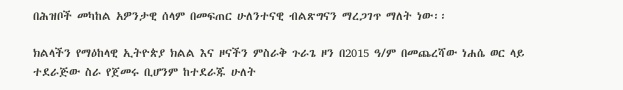በሕዝቦች መካከል አዎንታዊ ሰላም በመፍጠር ሁለንተናዊ ብልጽግናን ማረጋገጥ ማለት ነው፡፡

ክልላችን የማዕከላዊ ኢትዮጵያ ክልል እና ዞናችን ምስራቅ ጉራጌ ዞን በ2015 ዓ/ም በመጨረሻው ነሐሴ ወር ላይ ተደራጅው ስራ የጀመሩ ቢሆንም ከተደራጁ ሁለት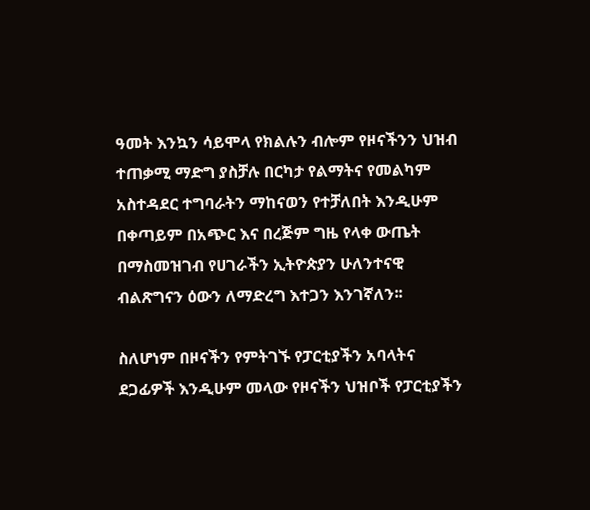ዓመት እንኳን ሳይሞላ የክልሉን ብሎም የዞናችንን ህዝብ ተጠቃሚ ማድግ ያስቻሉ በርካታ የልማትና የመልካም አስተዳደር ተግባራትን ማከናወን የተቻለበት እንዲሁም በቀጣይም በአጭር እና በረጅም ግዜ የላቀ ውጤት በማስመዝገብ የሀገራችን ኢትዮጵያን ሁለንተናዊ ብልጽግናን ዕውን ለማድረግ እተጋን እንገኛለን፡፡

ስለሆነም በዞናችን የምትገኙ የፓርቲያችን አባላትና ደጋፊዎች እንዲሁም መላው የዞናችን ህዝቦች የፓርቲያችን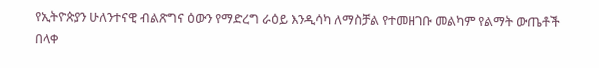የኢትዮጵያን ሁለንተናዊ ብልጽግና ዕውን የማድረግ ራዕይ እንዲሳካ ለማስቻል የተመዘገቡ መልካም የልማት ውጤቶች በላቀ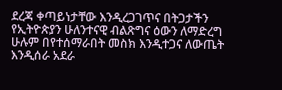ደረጃ ቀጣይነታቸው እንዲረጋገጥና በትጋታችን የኢትዮጵያን ሁለንተናዊ ብልጽግና ዕውን ለማድረግ ሁሉም በየተሰማራበት መስክ እንዲተጋና ለውጤት እንዲሰራ አደራ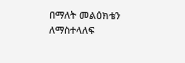በማለት መልዕክቴን ለማስተላለፍ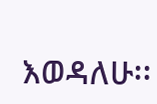እወዳለሁ፡፡